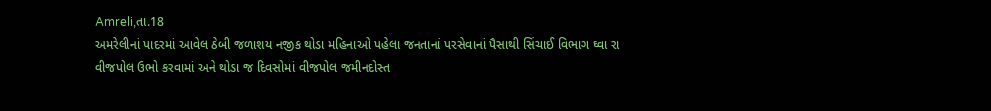Amreli,તા.18
અમરેલીનાં પાદરમાં આવેલ ઠેબી જળાશય નજીક થોડા મહિનાઓ પહેલા જનતાનાં પરસેવાનાં પૈસાથી સિંચાઈ વિભાગ ઘ્વા રા વીજપોલ ઉભો કરવામાં અને થોડા જ દિવસોમાં વીજપોલ જમીનદોસ્ત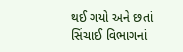થઈ ગયો અને છતાં સિંચાઈ વિભાગનાં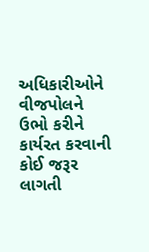અધિકારીઓને વીજપોલને ઉભો કરીને કાર્યરત કરવાની કોઈ જરૂર લાગતી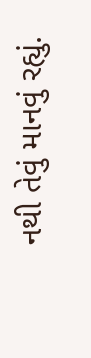નથી તેવું માનવું રહ્યું.